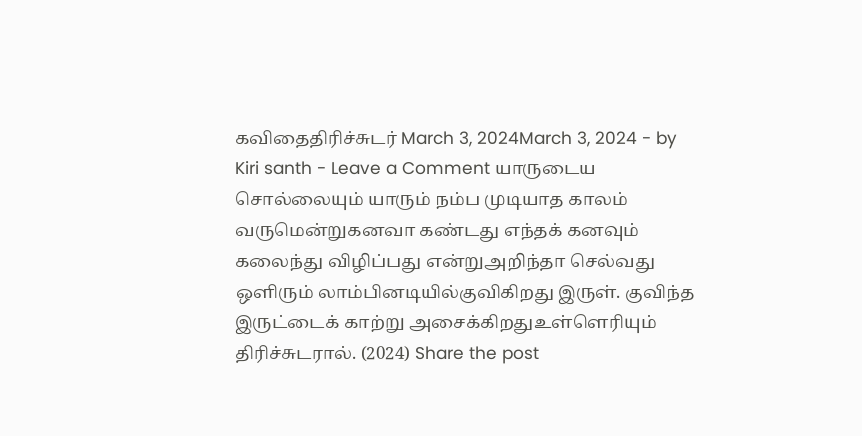கவிதைதிரிச்சுடர் March 3, 2024March 3, 2024 - by Kiri santh - Leave a Comment யாருடைய சொல்லையும் யாரும் நம்ப முடியாத காலம் வருமென்றுகனவா கண்டது எந்தக் கனவும் கலைந்து விழிப்பது என்றுஅறிந்தா செல்வது ஒளிரும் லாம்பினடியில்குவிகிறது இருள். குவிந்த இருட்டைக் காற்று அசைக்கிறதுஉள்ளெரியும் திரிச்சுடரால். (2024) Share the post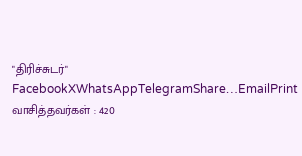"திரிச்சுடர்" FacebookXWhatsAppTelegramShare…EmailPrint வாசித்தவர்கள் : 420